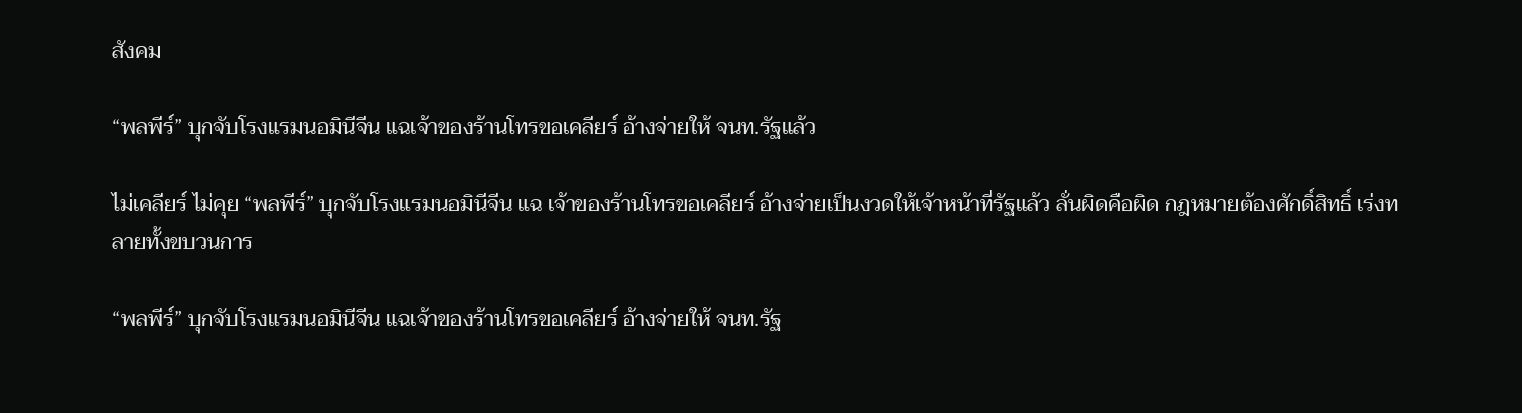สังคม

“พลพีร์” บุกจับโรงแรมนอมินีจีน แฉเจ้าของร้านโทรขอเคลียร์ อ้างจ่ายให้ จนท.รัฐแล้ว

ไม่เคลียร์ ไม่คุย “พลพีร์” บุกจับโรงแรมนอมินีจีน แฉ เจ้าของร้านโทรขอเคลียร์ อ้างจ่ายเป็นงวดให้เจ้าหน้าที่รัฐแล้ว ลั่นผิดคือผิด กฎหมายต้องศักดิ์สิทธิ์ เร่งทลายทั้งขบวนการ

“พลพีร์” บุกจับโรงแรมนอมินีจีน แฉเจ้าของร้านโทรขอเคลียร์ อ้างจ่ายให้ จนท.รัฐ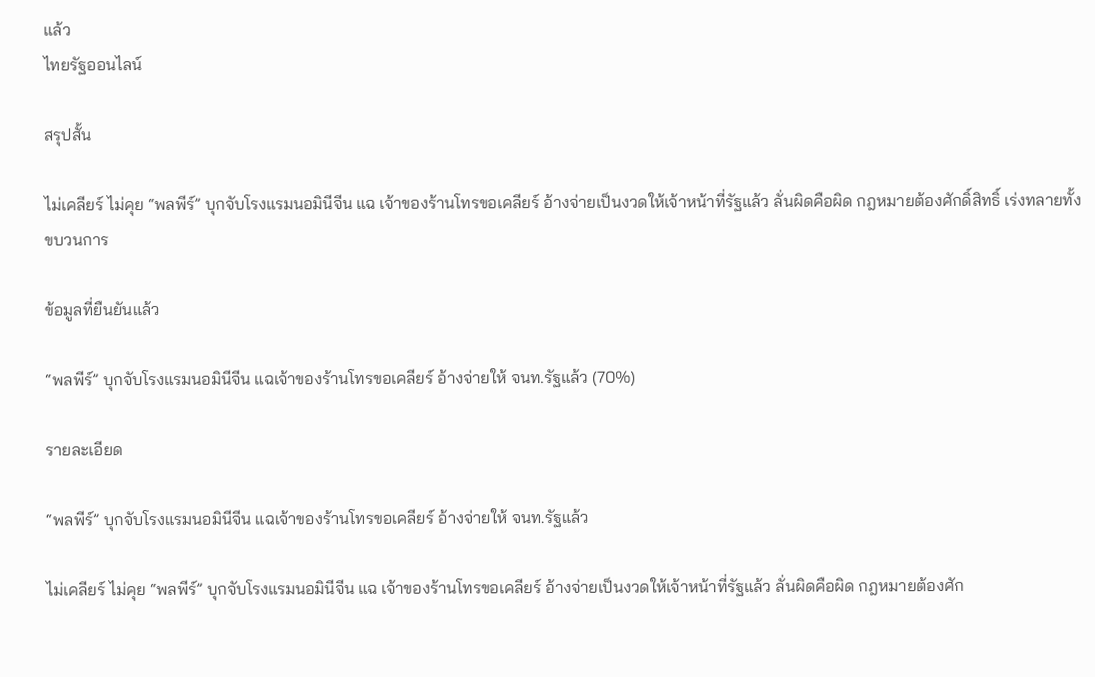แล้ว
ไทยรัฐออนไลน์

สรุปสั้น

ไม่เคลียร์ ไม่คุย “พลพีร์” บุกจับโรงแรมนอมินีจีน แฉ เจ้าของร้านโทรขอเคลียร์ อ้างจ่ายเป็นงวดให้เจ้าหน้าที่รัฐแล้ว ลั่นผิดคือผิด กฎหมายต้องศักดิ์สิทธิ์ เร่งทลายทั้งขบวนการ

ข้อมูลที่ยืนยันแล้ว

“พลพีร์” บุกจับโรงแรมนอมินีจีน แฉเจ้าของร้านโทรขอเคลียร์ อ้างจ่ายให้ จนท.รัฐแล้ว (70%)

รายละเอียด

“พลพีร์” บุกจับโรงแรมนอมินีจีน แฉเจ้าของร้านโทรขอเคลียร์ อ้างจ่ายให้ จนท.รัฐแล้ว

ไม่เคลียร์ ไม่คุย “พลพีร์” บุกจับโรงแรมนอมินีจีน แฉ เจ้าของร้านโทรขอเคลียร์ อ้างจ่ายเป็นงวดให้เจ้าหน้าที่รัฐแล้ว ลั่นผิดคือผิด กฎหมายต้องศัก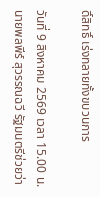ดิ์สิทธิ์ เร่งทลายทั้งขบวนการ

วันที่ 9 สิงหาคม 2569 เวลา 15.00 น. นายพลพีร์ สุวรรณฉวี รัฐมนตรีช่วยว่า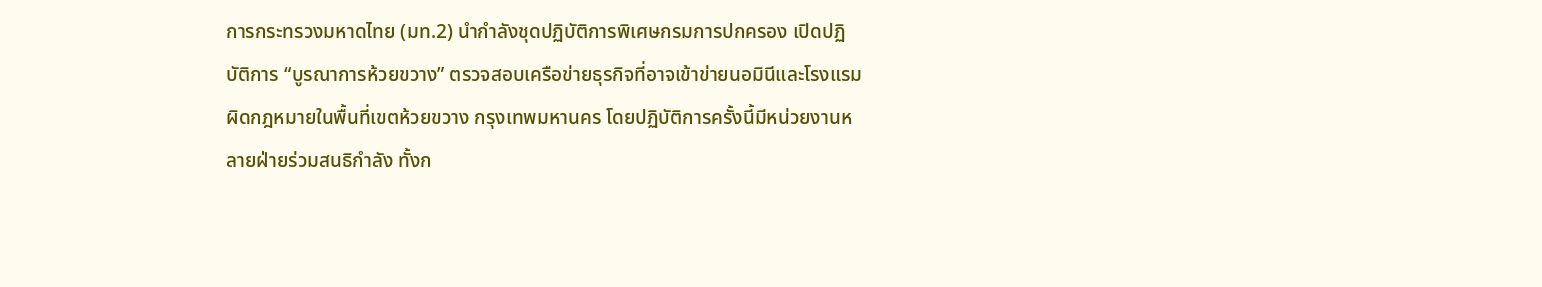การกระทรวงมหาดไทย (มท.2) นำกำลังชุดปฏิบัติการพิเศษกรมการปกครอง เปิดปฏิบัติการ “บูรณาการห้วยขวาง” ตรวจสอบเครือข่ายธุรกิจที่อาจเข้าข่ายนอมินีและโรงแรมผิดกฎหมายในพื้นที่เขตห้วยขวาง กรุงเทพมหานคร โดยปฏิบัติการครั้งนี้มีหน่วยงานหลายฝ่ายร่วมสนธิกำลัง ทั้งก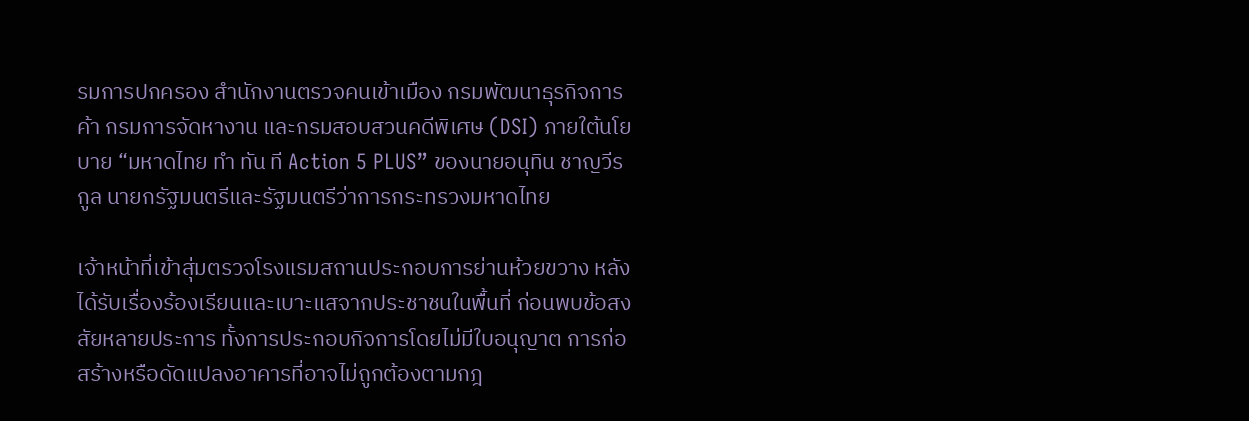รมการปกครอง สำนักงานตรวจคนเข้าเมือง กรมพัฒนาธุรกิจการค้า กรมการจัดหางาน และกรมสอบสวนคดีพิเศษ (DSI) ภายใต้นโยบาย “มหาดไทย ทำ ทัน ที Action 5 PLUS” ของนายอนุทิน ชาญวีรกูล นายกรัฐมนตรีและรัฐมนตรีว่าการกระทรวงมหาดไทย

เจ้าหน้าที่เข้าสุ่มตรวจโรงแรมสถานประกอบการย่านห้วยขวาง หลังได้รับเรื่องร้องเรียนและเบาะแสจากประชาชนในพื้นที่ ก่อนพบข้อสงสัยหลายประการ ทั้งการประกอบกิจการโดยไม่มีใบอนุญาต การก่อสร้างหรือดัดแปลงอาคารที่อาจไม่ถูกต้องตามกฎ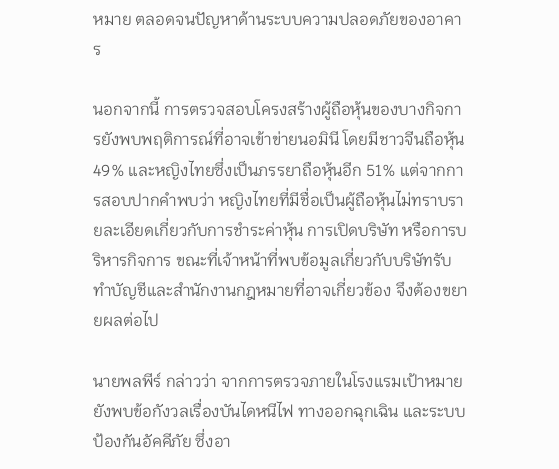หมาย ตลอดจนปัญหาด้านระบบความปลอดภัยของอาคาร

นอกจากนี้ การตรวจสอบโครงสร้างผู้ถือหุ้นของบางกิจการยังพบพฤติการณ์ที่อาจเข้าข่ายนอมินี โดยมีชาวจีนถือหุ้น 49% และหญิงไทยซึ่งเป็นภรรยาถือหุ้นอีก 51% แต่จากการสอบปากคำพบว่า หญิงไทยที่มีชื่อเป็นผู้ถือหุ้นไม่ทราบรายละเอียดเกี่ยวกับการชำระค่าหุ้น การเปิดบริษัท หรือการบริหารกิจการ ขณะที่เจ้าหน้าที่พบข้อมูลเกี่ยวกับบริษัทรับทำบัญชีและสำนักงานกฎหมายที่อาจเกี่ยวข้อง จึงต้องขยายผลต่อไป

นายพลพีร์ กล่าวว่า จากการตรวจภายในโรงแรมเป้าหมาย ยังพบข้อกังวลเรื่องบันไดหนีไฟ ทางออกฉุกเฉิน และระบบป้องกันอัคคีภัย ซึ่งอา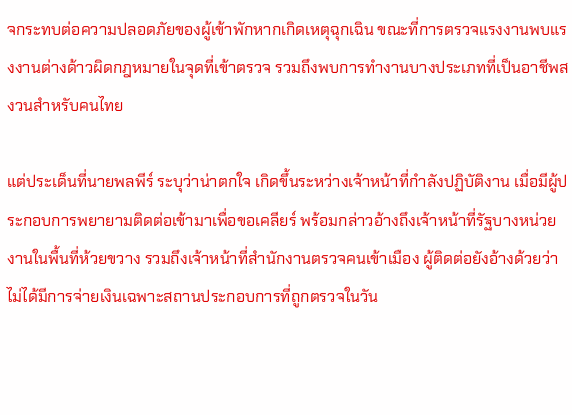จกระทบต่อความปลอดภัยของผู้เข้าพักหากเกิดเหตุฉุกเฉิน ขณะที่การตรวจแรงงานพบแรงงานต่างด้าวผิดกฎหมายในจุดที่เข้าตรวจ รวมถึงพบการทำงานบางประเภทที่เป็นอาชีพสงวนสำหรับคนไทย

แต่ประเด็นที่นายพลพีร์ ระบุว่าน่าตกใจ เกิดขึ้นระหว่างเจ้าหน้าที่กำลังปฏิบัติงาน เมื่อมีผู้ประกอบการพยายามติดต่อเข้ามาเพื่อขอเคลียร์ พร้อมกล่าวอ้างถึงเจ้าหน้าที่รัฐบางหน่วยงานในพื้นที่ห้วยขวาง รวมถึงเจ้าหน้าที่สำนักงานตรวจคนเข้าเมือง ผู้ติดต่อยังอ้างด้วยว่าไม่ได้มีการจ่ายเงินเฉพาะสถานประกอบการที่ถูกตรวจในวัน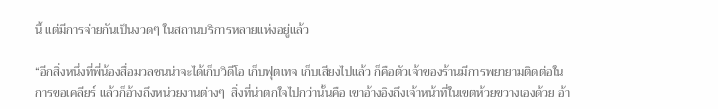นี้ แต่มีการจ่ายกันเป็นงวดๆ ในสถานบริการหลายแห่งอยู่แล้ว

“อีกสิ่งหนึ่งที่พี่น้องสื่อมวลชนน่าจะได้เก็บวิดีโอ เก็บฟุตเทจ เก็บเสียงไปแล้ว ก็คือตัวเจ้าของร้านมีการพยายามติดต่อในการขอเคลียร์ แล้วก็อ้างถึงหน่วยงานต่างๆ  สิ่งที่น่าตกใจไปกว่านั้นคือ เขาอ้างอิงถึงเจ้าหน้าที่ในเขตห้วยขวางเองด้วย อ้า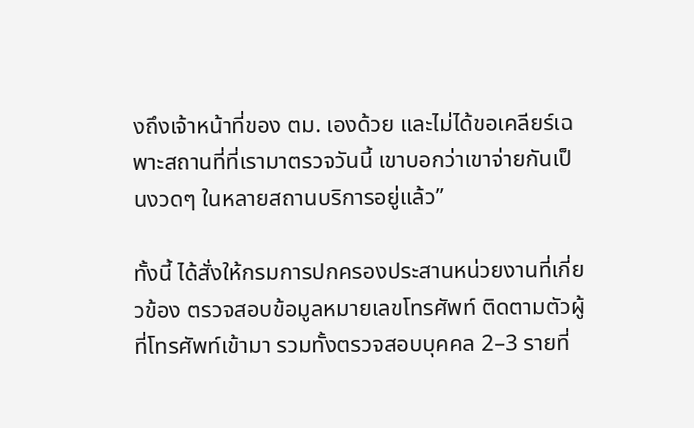งถึงเจ้าหน้าที่ของ ตม. เองด้วย และไม่ได้ขอเคลียร์เฉพาะสถานที่ที่เรามาตรวจวันนี้ เขาบอกว่าเขาจ่ายกันเป็นงวดๆ ในหลายสถานบริการอยู่แล้ว”

ทั้งนี้ ได้สั่งให้กรมการปกครองประสานหน่วยงานที่เกี่ยวข้อง ตรวจสอบข้อมูลหมายเลขโทรศัพท์ ติดตามตัวผู้ที่โทรศัพท์เข้ามา รวมทั้งตรวจสอบบุคคล 2–3 รายที่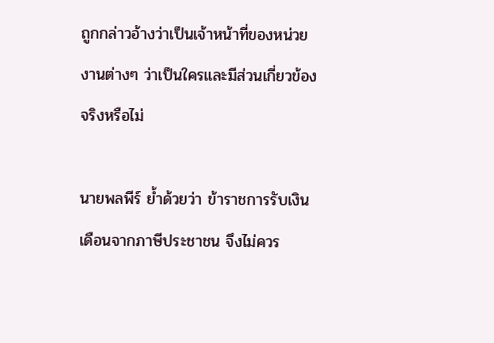ถูกกล่าวอ้างว่าเป็นเจ้าหน้าที่ของหน่วยงานต่างๆ ว่าเป็นใครและมีส่วนเกี่ยวข้องจริงหรือไม่

นายพลพีร์ ย้ำด้วยว่า ข้าราชการรับเงินเดือนจากภาษีประชาชน จึงไม่ควร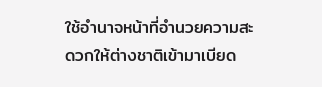ใช้อำนาจหน้าที่อำนวยความสะดวกให้ต่างชาติเข้ามาเบียด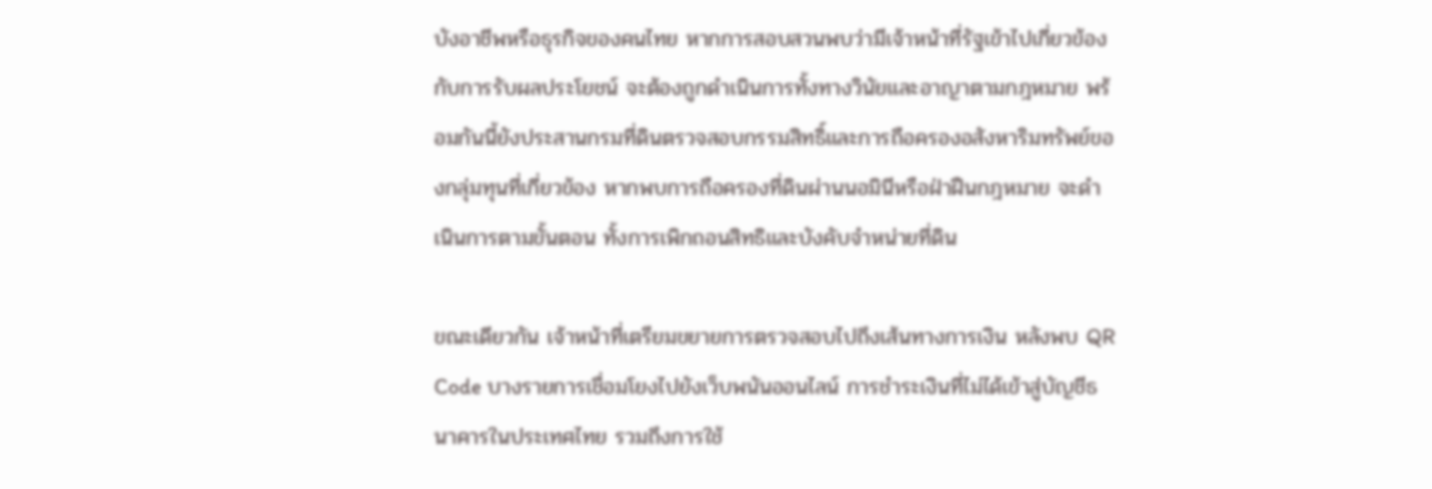บังอาชีพหรือธุรกิจของคนไทย หากการสอบสวนพบว่ามีเจ้าหน้าที่รัฐเข้าไปเกี่ยวข้องกับการรับผลประโยชน์ จะต้องถูกดำเนินการทั้งทางวินัยและอาญาตามกฎหมาย พร้อมกันนี้ยังประสานกรมที่ดินตรวจสอบกรรมสิทธิ์และการถือครองอสังหาริมทรัพย์ของกลุ่มทุนที่เกี่ยวข้อง หากพบการถือครองที่ดินผ่านนอมินีหรือฝ่าฝืนกฎหมาย จะดำเนินการตามขั้นตอน ทั้งการเพิกถอนสิทธิและบังคับจำหน่ายที่ดิน

ขณะเดียวกัน เจ้าหน้าที่เตรียมขยายการตรวจสอบไปถึงเส้นทางการเงิน หลังพบ QR Code บางรายการเชื่อมโยงไปยังเว็บพนันออนไลน์ การชำระเงินที่ไม่ได้เข้าสู่บัญชีธนาคารในประเทศไทย รวมถึงการใช้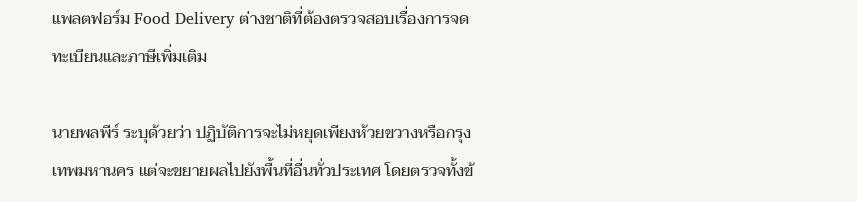แพลตฟอร์ม Food Delivery ต่างชาติที่ต้องตรวจสอบเรื่องการจดทะเบียนและภาษีเพิ่มเติม

นายพลพีร์ ระบุด้วยว่า ปฏิบัติการจะไม่หยุดเพียงห้วยขวางหรือกรุงเทพมหานคร แต่จะขยายผลไปยังพื้นที่อื่นทั่วประเทศ โดยตรวจทั้งข้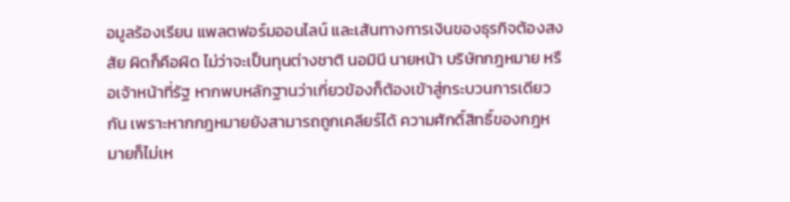อมูลร้องเรียน แพลตฟอร์มออนไลน์ และเส้นทางการเงินของธุรกิจต้องสงสัย ผิดก็คือผิด ไม่ว่าจะเป็นทุนต่างชาติ นอมินี นายหน้า บริษัทกฎหมาย หรือเจ้าหน้าที่รัฐ หากพบหลักฐานว่าเกี่ยวข้องก็ต้องเข้าสู่กระบวนการเดียวกัน เพราะหากกฎหมายยังสามารถถูกเคลียร์ได้ ความศักดิ์สิทธิ์ของกฎหมายก็ไม่เห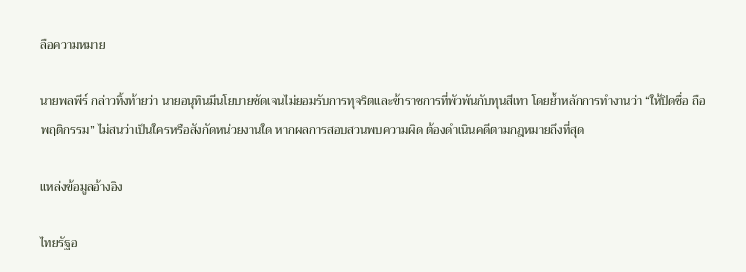ลือความหมาย

นายพลพีร์ กล่าวทิ้งท้ายว่า นายอนุทินมีนโยบายชัดเจนไม่ยอมรับการทุจริตและข้าราชการที่พัวพันกับทุนสีเทา โดยย้ำหลักการทำงานว่า “ให้ปิดชื่อ ถือพฤติกรรม” ไม่สนว่าเป็นใครหรือสังกัดหน่วยงานใด หากผลการสอบสวนพบความผิด ต้องดำเนินคดีตามกฎหมายถึงที่สุด

แหล่งข้อมูลอ้างอิง

ไทยรัฐอ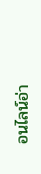อนไลน์อ่า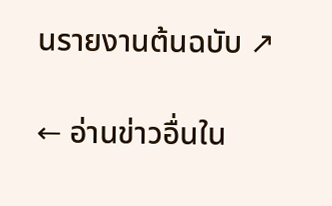นรายงานต้นฉบับ ↗

← อ่านข่าวอื่นใน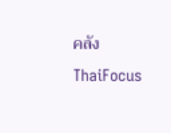คลัง ThaiFocus